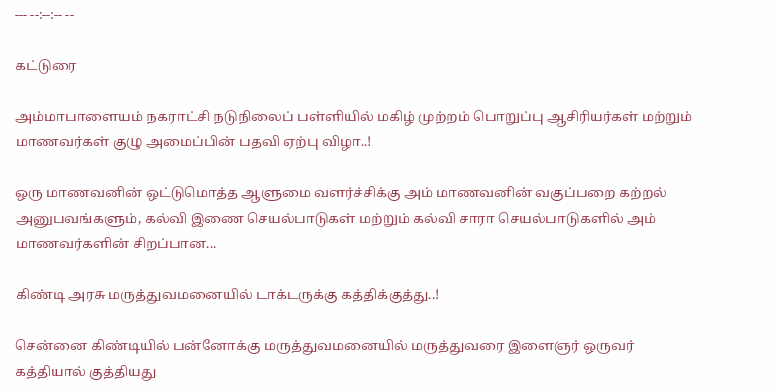--- --:--:-- --

கட்டுரை

அம்மாபாளையம் நகராட்சி நடுநிலைப் பள்ளியில் மகிழ் முற்றம் பொறுப்பு ஆசிரியர்கள் மற்றும் மாணவர்கள் குழு அமைப்பின் பதவி ஏற்பு விழா..!

ஒரு மாணவனின் ஒட்டுமொத்த ஆளுமை வளர்ச்சிக்கு அம் மாணவனின் வகுப்பறை கற்றல் அனுபவங்களும், கல்வி இணை செயல்பாடுகள் மற்றும் கல்வி சாரா செயல்பாடுகளில் அம் மாணவர்களின் சிறப்பான...

கிண்டி அரசு மருத்துவமனையில் டாக்டருக்கு கத்திக்குத்து..!

சென்னை கிண்டியில் பன்னோக்கு மருத்துவமனையில் மருத்துவரை இளைஞர் ஒருவர் கத்தியால் குத்தியது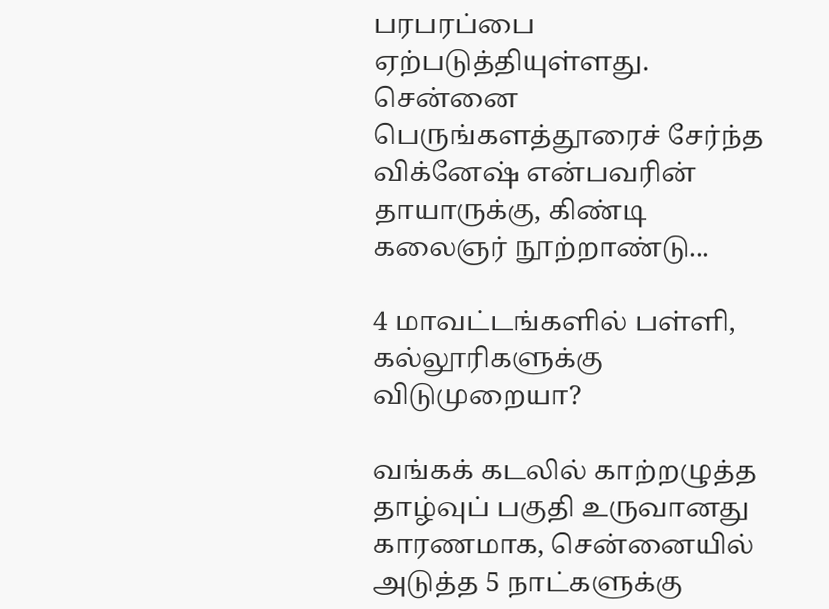பரபரப்பை ஏற்படுத்தியுள்ளது. சென்னை பெருங்களத்தூரைச் சேர்ந்த விக்னேஷ் என்பவரின் தாயாருக்கு, கிண்டி கலைஞர் நூற்றாண்டு...

4 மாவட்டங்களில் பள்ளி, கல்லூரிகளுக்கு விடுமுறையா?

வங்கக் கடலில் காற்றழுத்த தாழ்வுப் பகுதி உருவானது காரணமாக, சென்னையில் அடுத்த 5 நாட்களுக்கு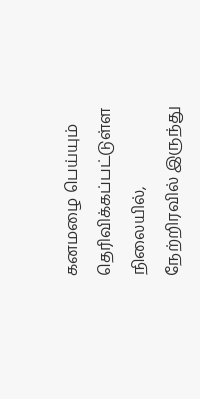கனமழை பெய்யும் தெரிவிக்கப்பட்டுள்ள நிலையில், நேற்றிரவில் இருந்து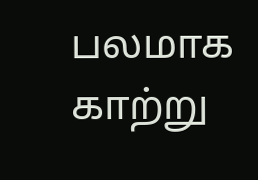பலமாக காற்று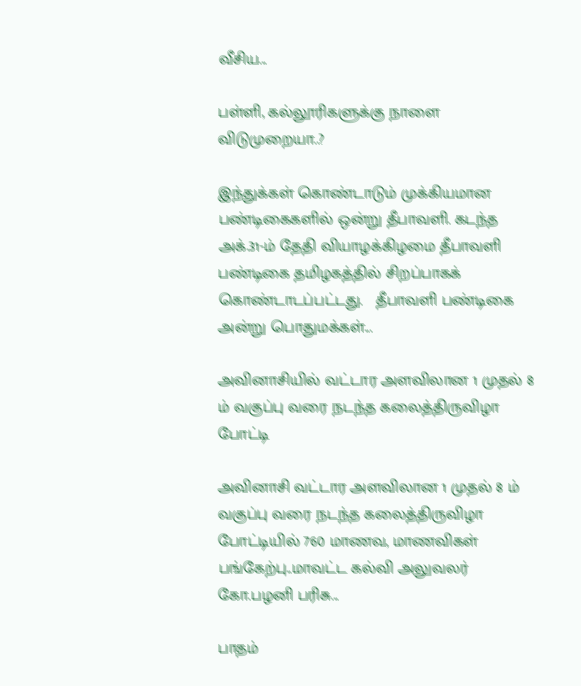வீசிய...

பள்ளி, கல்லூரிகளுக்கு நாளை விடுமுறையா..?

இந்துக்கள் கொண்டாடும் முக்கியமான பண்டிகைகளில் ஒன்று தீபாவளி. கடந்த அக்.31-ம் தேதி வியாழக்கிழமை தீபாவளி பண்டிகை தமிழகத்தில் சிறப்பாகக் கொண்டாடப்பட்டது.   தீபாவளி பண்டிகை அன்று பொதுமக்கள்...

அவினாசியில் வட்டார அளவிலான 1 முதல் 8 ம் வகுப்பு வரை நடந்த கலைத்திருவிழா போட்டி

அவினாசி வட்டார அளவிலான 1 முதல் 8 ம் வகுப்பு வரை நடந்த கலைத்திருவிழா போட்டியில் 760 மாணவ, மாணவிகள் பங்கேற்பு..மாவட்ட கல்வி அலுவலர் கோ.பழனி பரிசு...

பாதம்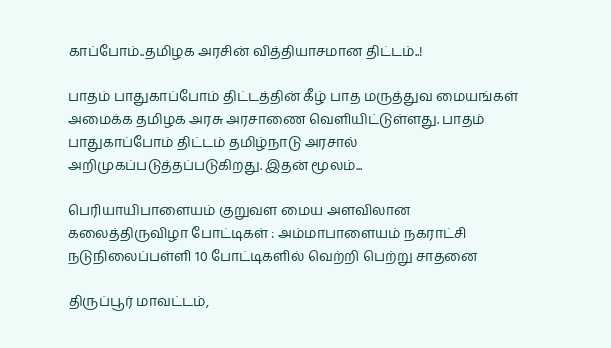காப்போம்..தமிழக அரசின் வித்தியாசமான திட்டம்..!

பாதம் பாதுகாப்போம் திட்டத்தின் கீழ் பாத மருத்துவ மையங்கள் அமைக்க தமிழக அரசு அரசாணை வெளியிட்டுள்ளது. பாதம் பாதுகாப்போம் திட்டம் தமிழ்நாடு அரசால் அறிமுகப்படுத்தப்படுகிறது. இதன் மூலம்...

பெரியாயிபாளையம் குறுவள மைய அளவிலான கலைத்திருவிழா போட்டிகள் : அம்மாபாளையம் நகராட்சி நடுநிலைப்பள்ளி 10 போட்டிகளில் வெற்றி பெற்று சாதனை

திருப்பூர் மாவட்டம்,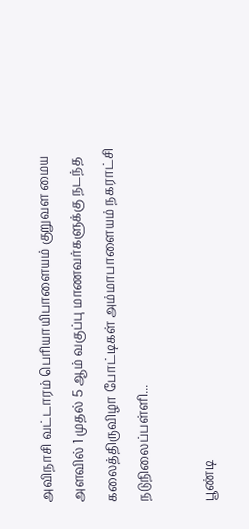அவிநாசி வட்டாரம் பெரியாயிபாளையம் குறுவள மைய அளவில் 1 முதல் 5 ஆம் வகுப்பு மாணவர்களுக்கு நடந்த கலைத்திருவிழா போட்டிகள் அம்மாபாளையம் நகராட்சி நடுநிலைப்பள்ளி...

பூண்டி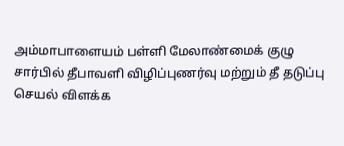அம்மாபாளையம் பள்ளி மேலாண்மைக் குழு சார்பில் தீபாவளி விழிப்புணர்வு மற்றும் தீ தடுப்பு செயல் விளக்க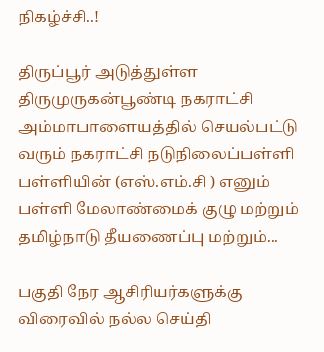நிகழ்ச்சி..!

திருப்பூர் அடுத்துள்ள திருமுருகன்பூண்டி நகராட்சி அம்மாபாளையத்தில் செயல்பட்டு வரும் நகராட்சி நடுநிலைப்பள்ளி பள்ளியின் (எஸ்.எம்.சி ) எனும் பள்ளி மேலாண்மைக் குழு மற்றும் தமிழ்நாடு தீயணைப்பு மற்றும்...

பகுதி நேர ஆசிரியர்களுக்கு விரைவில் நல்ல செய்தி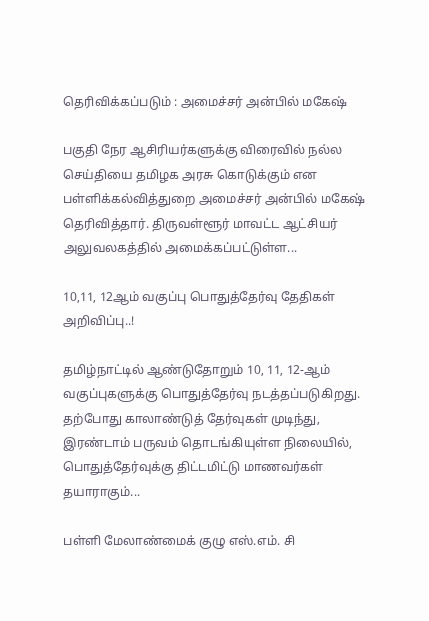தெரிவிக்கப்படும் : அமைச்சர் அன்பில் மகேஷ்

பகுதி நேர ஆசிரியர்களுக்கு விரைவில் நல்ல செய்தியை தமிழக அரசு கொடுக்கும் என பள்ளிக்கல்வித்துறை அமைச்சர் அன்பில் மகேஷ் தெரிவித்தார். திருவள்ளூர் மாவட்ட ஆட்சியர் அலுவலகத்தில் அமைக்கப்பட்டுள்ள...

10,11, 12ஆம் வகுப்பு பொதுத்தேர்வு தேதிகள் அறிவிப்பு..!

தமிழ்நாட்டில் ஆண்டுதோறும் 10, 11, 12-ஆம் வகுப்புகளுக்கு பொதுத்தேர்வு நடத்தப்படுகிறது. தற்போது காலாண்டுத் தேர்வுகள் முடிந்து, இரண்டாம் பருவம் தொடங்கியுள்ள நிலையில், பொதுத்தேர்வுக்கு திட்டமிட்டு மாணவர்கள் தயாராகும்...

பள்ளி மேலாண்மைக் குழு எஸ்.எம். சி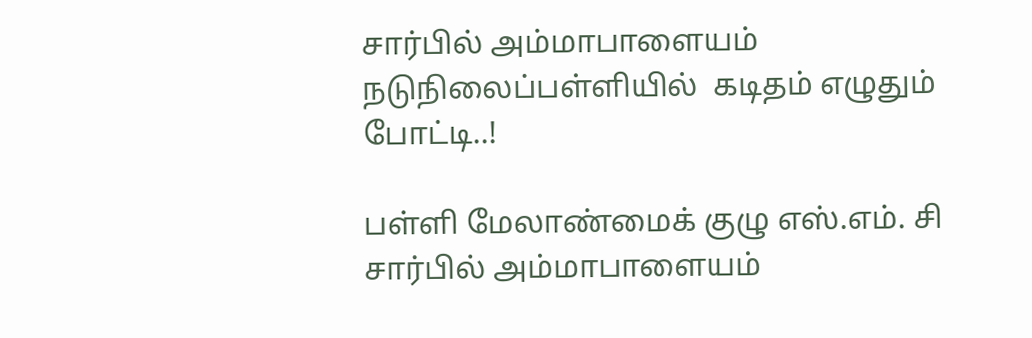சார்பில் அம்மாபாளையம் நடுநிலைப்பள்ளியில்  கடிதம் எழுதும் போட்டி..!

பள்ளி மேலாண்மைக் குழு எஸ்.எம். சி சார்பில் அம்மாபாளையம்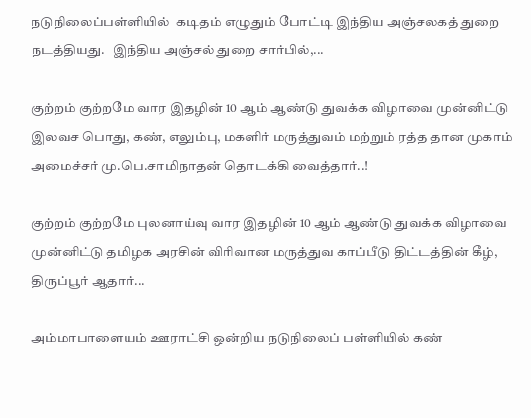நடுநிலைப்பள்ளியில்  கடிதம் எழுதும் போட்டி இந்திய அஞ்சலகத் துறை நடத்தியது.   இந்திய அஞ்சல் துறை சார்பில்,...

குற்றம் குற்றமே வார இதழின் 10 ஆம் ஆண்டு துவக்க விழாவை முன்னிட்டு இலவச பொது, கண், எலும்பு, மகளிர் மருத்துவம் மற்றும் ரத்த தான முகாம் அமைச்சர் மு.பெ.சாமிநாதன் தொடக்கி வைத்தார்..!

குற்றம் குற்றமே புலனாய்வு வார இதழின் 10 ஆம் ஆண்டு துவக்க விழாவை முன்னிட்டு தமிழக அரசின் விரிவான மருத்துவ காப்பீடு திட்டத்தின் கீழ், திருப்பூர் ஆதார்...

அம்மாபாளையம் ஊராட்சி ஒன்றிய நடுநிலைப் பள்ளியில் கண்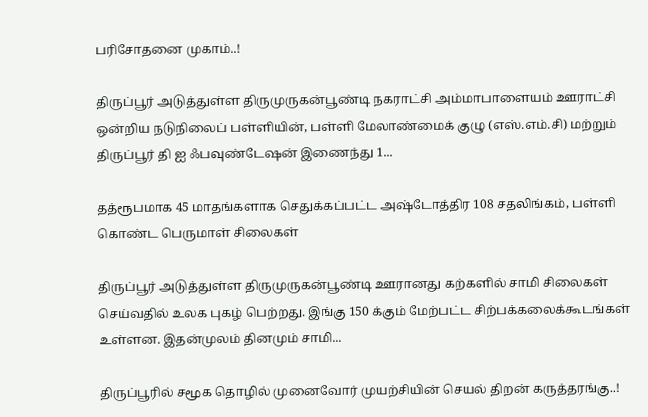பரிசோதனை முகாம்..!

திருப்பூர் அடுத்துள்ள திருமுருகன்பூண்டி நகராட்சி அம்மாபாளையம் ஊராட்சி ஒன்றிய நடுநிலைப் பள்ளியின், பள்ளி மேலாண்மைக் குழு (எஸ்.எம்.சி) மற்றும் திருப்பூர் தி ஐ ஃபவுண்டேஷன் இணைந்து 1...

தத்ரூபமாக 45 மாதங்களாக செதுக்கப்பட்ட அஷ்டோத்திர 108 சதலிங்கம், பள்ளி கொண்ட பெருமாள் சிலைகள்

திருப்பூர் அடுத்துள்ள திருமுருகன்பூண்டி ஊரானது கற்களில் சாமி சிலைகள் செய்வதில் உலக புகழ் பெற்றது. இங்கு 150 க்கும் மேற்பட்ட சிற்பக்கலைக்கூடங்கள் உள்ளன. இதன்முலம் தினமும் சாமி...

திருப்பூரில் சமூக தொழில் முனைவோர் முயற்சியின் செயல் திறன் கருத்தரங்கு..!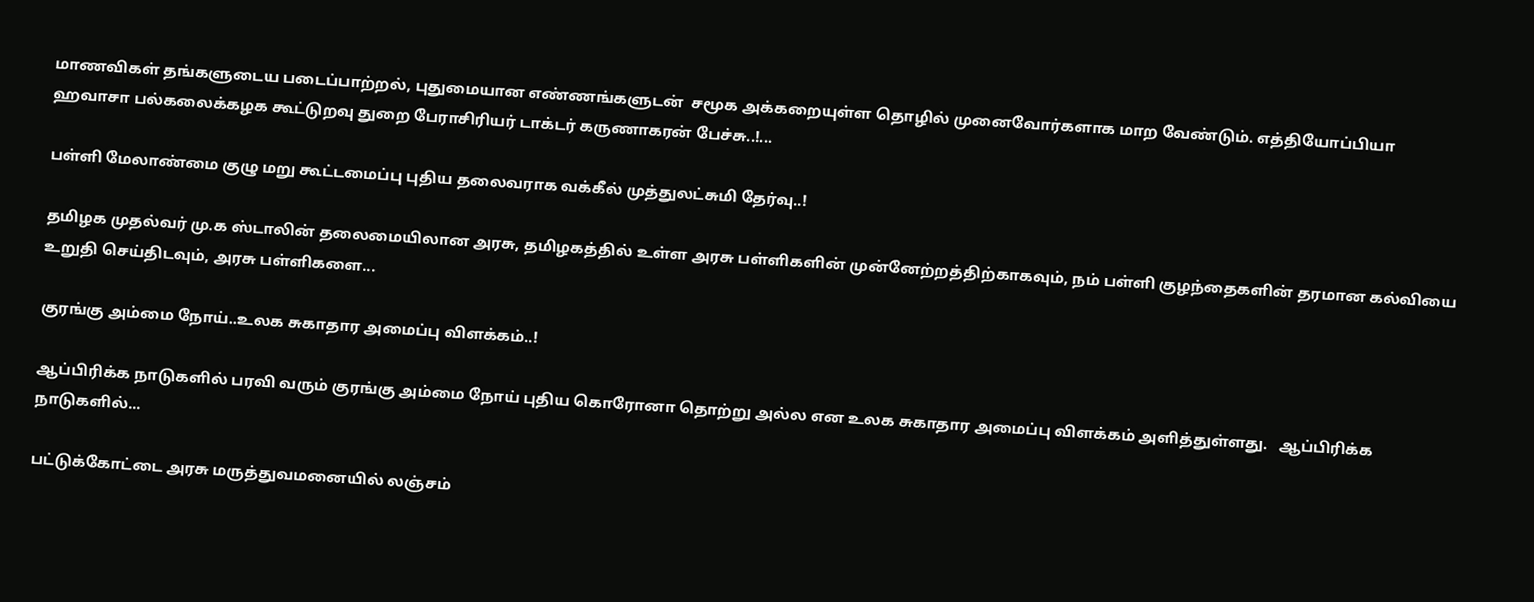மாணவிகள் தங்களுடைய படைப்பாற்றல், புதுமையான எண்ணங்களுடன்  சமூக அக்கறையுள்ள தொழில் முனைவோர்களாக மாற வேண்டும். எத்தியோப்பியா ஹவாசா பல்கலைக்கழக கூட்டுறவு துறை பேராசிரியர் டாக்டர் கருணாகரன் பேச்சு..!...

பள்ளி மேலாண்மை குழு மறு கூட்டமைப்பு புதிய தலைவராக வக்கீல் முத்துலட்சுமி தேர்வு..!

தமிழக முதல்வர் மு.க ஸ்டாலின் தலைமையிலான அரசு, தமிழகத்தில் உள்ள அரசு பள்ளிகளின் முன்னேற்றத்திற்காகவும், நம் பள்ளி குழந்தைகளின் தரமான கல்வியை உறுதி செய்திடவும், அரசு பள்ளிகளை...

குரங்கு அம்மை நோய்..உலக சுகாதார அமைப்பு விளக்கம்..!

ஆப்பிரிக்க நாடுகளில் பரவி வரும் குரங்கு அம்மை நோய் புதிய கொரோனா தொற்று அல்ல என உலக சுகாதார அமைப்பு விளக்கம் அளித்துள்ளது.   ஆப்பிரிக்க நாடுகளில்...

பட்டுக்கோட்டை அரசு மருத்துவமனையில் லஞ்சம்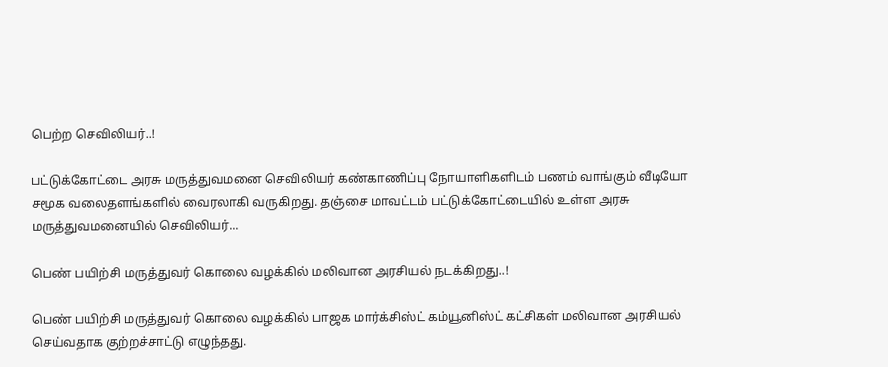பெற்ற செவிலியர்..!

பட்டுக்கோட்டை அரசு மருத்துவமனை செவிலியர் கண்காணிப்பு நோயாளிகளிடம் பணம் வாங்கும் வீடியோ சமூக வலைதளங்களில் வைரலாகி வருகிறது. தஞ்சை மாவட்டம் பட்டுக்கோட்டையில் உள்ள அரசு மருத்துவமனையில் செவிலியர்...

பெண் பயிற்சி மருத்துவர் கொலை வழக்கில் மலிவான அரசியல் நடக்கிறது..!

பெண் பயிற்சி மருத்துவர் கொலை வழக்கில் பாஜக மார்க்சிஸ்ட் கம்யூனிஸ்ட் கட்சிகள் மலிவான அரசியல் செய்வதாக குற்றச்சாட்டு எழுந்தது.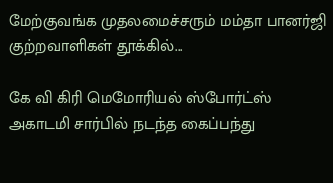மேற்குவங்க முதலமைச்சரும் மம்தா பானர்ஜி குற்றவாளிகள் தூக்கில்...

கே வி கிரி மெமோரியல் ஸ்போர்ட்ஸ் அகாடமி சார்பில் நடந்த கைப்பந்து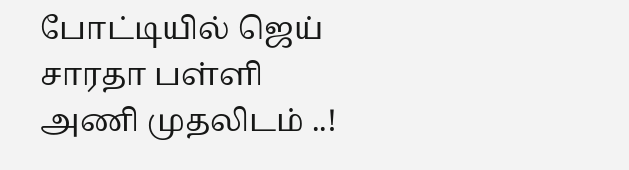போட்டியில் ஜெய் சாரதா பள்ளி அணி முதலிடம் ..!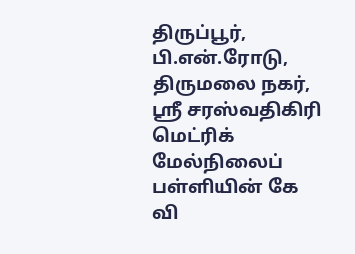திருப்பூர், பி.என்.ரோடு, திருமலை நகர், ஸ்ரீ சரஸ்வதிகிரி மெட்ரிக் மேல்நிலைப் பள்ளியின் கே வி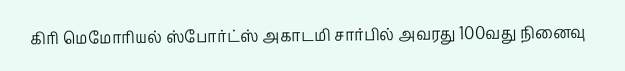கிரி மெமோரியல் ஸ்போர்ட்ஸ் அகாடமி சார்பில் அவரது 100வது நினைவு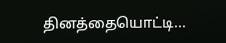தினத்தையொட்டி...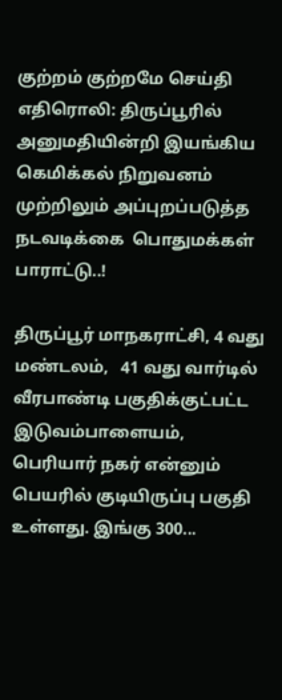குற்றம் குற்றமே செய்தி எதிரொலி: திருப்பூரில் அனுமதியின்றி இயங்கிய கெமிக்கல் நிறுவனம் முற்றிலும் அப்புறப்படுத்த நடவடிக்கை  பொதுமக்கள் பாராட்டு..!

திருப்பூர் மாநகராட்சி, 4 வது மண்டலம்,   41 வது வார்டில் வீரபாண்டி பகுதிக்குட்பட்ட இடுவம்பாளையம்,  பெரியார் நகர் என்னும் பெயரில் குடியிருப்பு பகுதி உள்ளது. இங்கு 300...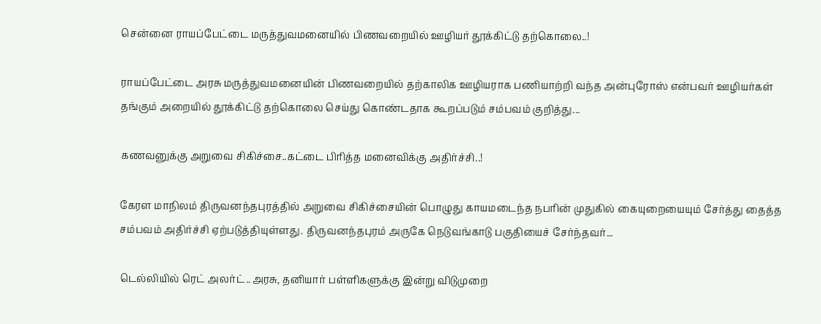சென்னை ராயப்பேட்டை மருத்துவமனையில் பிணவறையில் ஊழியர் தூக்கிட்டு தற்கொலை..!

ராயப்பேட்டை அரசு மருத்துவமனையின் பிணவறையில் தற்காலிக ஊழியராக பணியாற்றி வந்த அன்புரோஸ் என்பவர் ஊழியர்கள் தங்கும் அறையில் தூக்கிட்டு தற்கொலை செய்து கொண்டதாக கூறப்படும் சம்பவம் குறித்து...

கணவனுக்கு அறுவை சிகிச்சை..கட்டை பிரித்த மனைவிக்கு அதிர்ச்சி..!

கேரள மாநிலம் திருவனந்தபுரத்தில் அறுவை சிகிச்சையின் பொழுது காயமடைந்த நபரின் முதுகில் கையுறையையும் சேர்த்து தைத்த சம்பவம் அதிர்ச்சி ஏற்படுத்தியுள்ளது. திருவனந்தபுரம் அருகே நெடுவங்காடு பகுதியைச் சேர்ந்தவர்...

டெல்லியில் ரெட் அலர்ட்..அரசு, தனியார் பள்ளிகளுக்கு இன்று விடுமுறை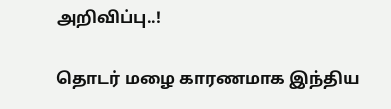அறிவிப்பு..!

தொடர் மழை காரணமாக இந்திய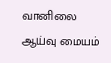வானிலை ஆய்வு மையம்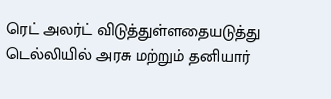ரெட் அலர்ட் விடுத்துள்ளதையடுத்து டெல்லியில் அரசு மற்றும் தனியார்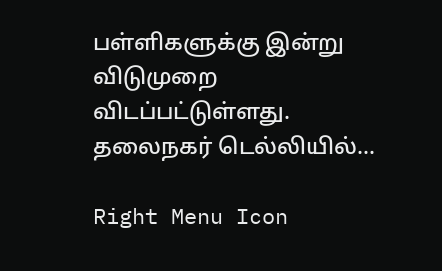பள்ளிகளுக்கு இன்று விடுமுறை விடப்பட்டுள்ளது. தலைநகர் டெல்லியில்...

Right Menu Icon